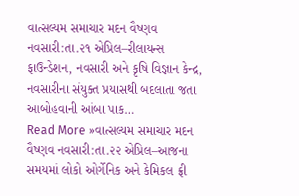વાત્સલ્યમ સમાચાર મદન વૈષ્ણવ નવસારી:તા.૨૧ એપ્રિલ–રીલાયન્સ ફાઉન્ડેશન, નવસારી અને કૃષિ વિજ્ઞાન કેન્દ્ર, નવસારીના સંયુક્ત પ્રયાસથી બદલાતા જતા આબોહવાની આંબા પાક…
Read More »વાત્સલ્યમ સમાચાર મદન વૈષ્ણવ નવસારી:તા.૨૨ એપ્રિલ–આજના સમયમાં લોકો ઓર્ગેનિક અને કેમિકલ ફ્રી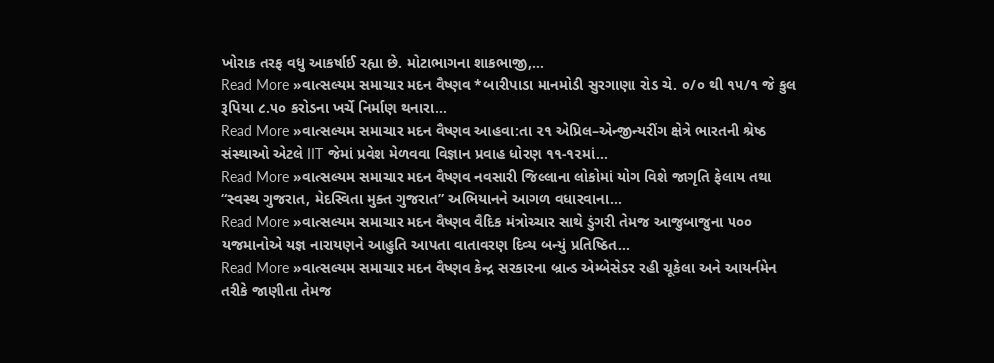ખોરાક તરફ વધુ આકર્ષાઈ રહ્યા છે. મોટાભાગના શાકભાજી,…
Read More »વાત્સલ્યમ સમાચાર મદન વૈષ્ણવ *બારીપાડા માનમોડી સુરગાણા રોડ ચે. ૦/૦ થી ૧૫/૧ જે કુલ રૂપિયા ૮.૫૦ કરોડના ખર્ચે નિર્માણ થનારા…
Read More »વાત્સલ્યમ સમાચાર મદન વૈષ્ણવ આહવા:તા ૨૧ એપ્રિલ–એન્જીન્યરીંગ ક્ષેત્રે ભારતની શ્રેષ્ઠ સંસ્થાઓ એટલે IIT જેમાં પ્રવેશ મેળવવા વિજ્ઞાન પ્રવાહ ધોરણ ૧૧-૧૨માં…
Read More »વાત્સલ્યમ સમાચાર મદન વૈષ્ણવ નવસારી જિલ્લાના લોકોમાં યોગ વિશે જાગૃતિ ફેલાય તથા “સ્વસ્થ ગુજરાત, મેદસ્વિતા મુક્ત ગુજરાત” અભિયાનને આગળ વધારવાના…
Read More »વાત્સલ્યમ સમાચાર મદન વૈષ્ણવ વૈદિક મંત્રોચ્ચાર સાથે ડુંગરી તેમજ આજુબાજુના ૫૦૦ યજમાનોએ યજ્ઞ નારાયણને આહુતિ આપતા વાતાવરણ દિવ્ય બન્યું પ્રતિષ્ઠિત…
Read More »વાત્સલ્યમ સમાચાર મદન વૈષ્ણવ કેન્દ્ર સરકારના બ્રાન્ડ એમ્બેસેડર રહી ચૂકેલા અને આયર્નમેન તરીકે જાણીતા તેમજ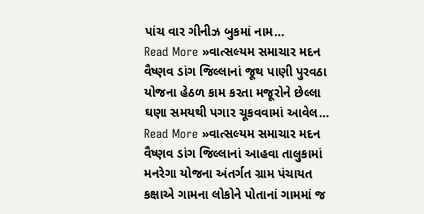પાંચ વાર ગીનીઝ બુકમાં નામ…
Read More »વાત્સલ્યમ સમાચાર મદન વૈષ્ણવ ડાંગ જિલ્લાનાં જૂથ પાણી પુરવઠા યોજના હેઠળ કામ કરતા મજૂરોને છેલ્લા ઘણા સમયથી પગાર ચૂકવવામાં આવેલ…
Read More »વાત્સલ્યમ સમાચાર મદન વૈષ્ણવ ડાંગ જિલ્લાનાં આહવા તાલુકામાં મનરેગા યોજના અંતર્ગત ગ્રામ પંચાયત કક્ષાએ ગામના લોકોને પોતાનાં ગામમાં જ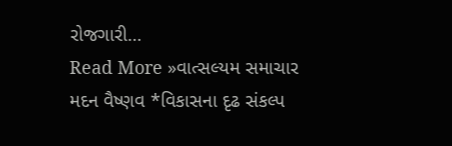રોજગારી…
Read More »વાત્સલ્યમ સમાચાર મદન વૈષ્ણવ *વિકાસના દૃઢ સંકલ્પ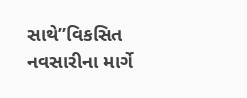સાથે”વિકસિત નવસારીના માર્ગે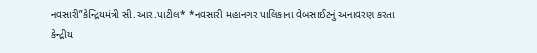નવસારી”કેન્દ્રિયમંત્રી સી.આર.પાટીલ* *નવસારી મહાનગર પાલિકાના વેબસાઈટનું અનાવરણ કરતા કેન્દ્રીય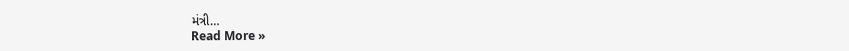મંત્રી…
Read More »